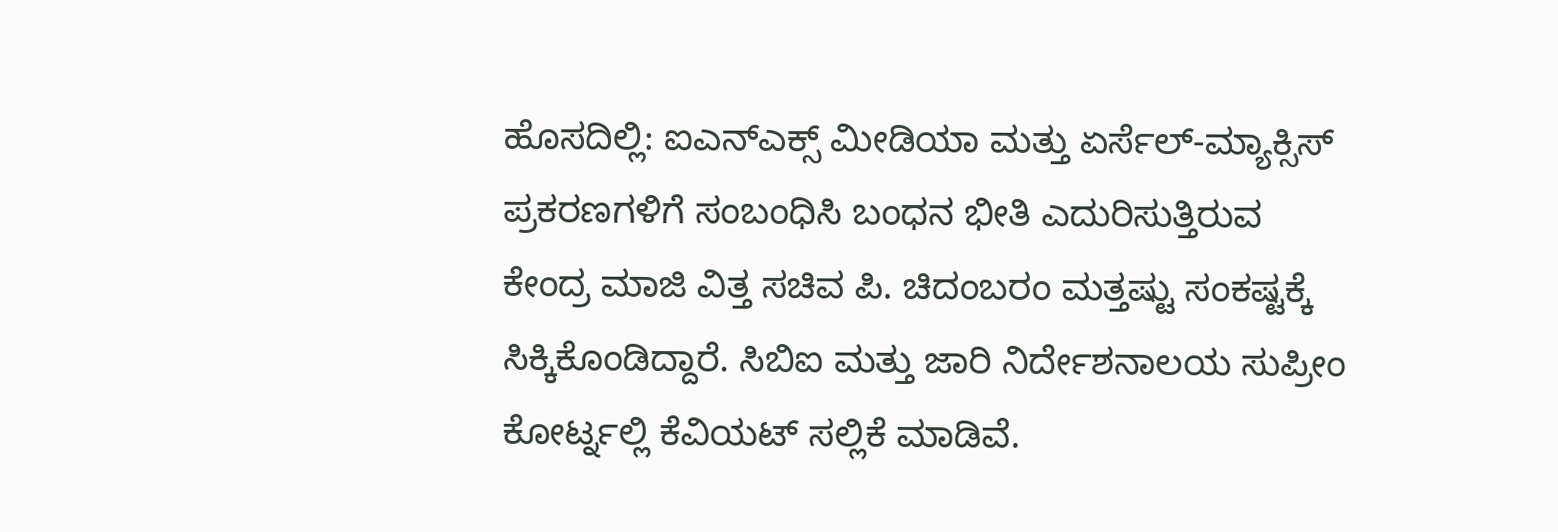ಹೊಸದಿಲ್ಲಿ: ಐಎನ್ಎಕ್ಸ್ ಮೀಡಿಯಾ ಮತ್ತು ಏರ್ಸೆಲ್-ಮ್ಯಾಕ್ಸಿಸ್ ಪ್ರಕರಣಗಳಿಗೆ ಸಂಬಂಧಿಸಿ ಬಂಧನ ಭೀತಿ ಎದುರಿಸುತ್ತಿರುವ ಕೇಂದ್ರ ಮಾಜಿ ವಿತ್ತ ಸಚಿವ ಪಿ. ಚಿದಂಬರಂ ಮತ್ತಷ್ಟು ಸಂಕಷ್ಟಕ್ಕೆ ಸಿಕ್ಕಿಕೊಂಡಿದ್ದಾರೆ. ಸಿಬಿಐ ಮತ್ತು ಜಾರಿ ನಿರ್ದೇಶನಾಲಯ ಸುಪ್ರೀಂ ಕೋರ್ಟ್ನಲ್ಲಿ ಕೆವಿಯಟ್ ಸಲ್ಲಿಕೆ ಮಾಡಿವೆ.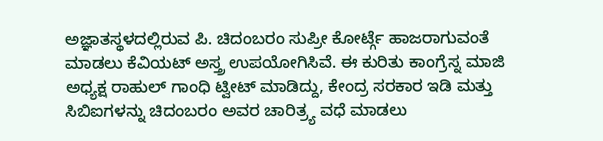ಅಜ್ಞಾತಸ್ಥಳದಲ್ಲಿರುವ ಪಿ. ಚಿದಂಬರಂ ಸುಪ್ರೀ ಕೋರ್ಟ್ಗೆ ಹಾಜರಾಗುವಂತೆ ಮಾಡಲು ಕೆವಿಯಟ್ ಅಸ್ತ್ರ ಉಪಯೋಗಿಸಿವೆ. ಈ ಕುರಿತು ಕಾಂಗ್ರೆಸ್ನ ಮಾಜಿ ಅಧ್ಯಕ್ಷ ರಾಹುಲ್ ಗಾಂಧಿ ಟ್ವೀಟ್ ಮಾಡಿದ್ದು, ಕೇಂದ್ರ ಸರಕಾರ ಇಡಿ ಮತ್ತು ಸಿಬಿಐಗಳನ್ನು ಚಿದಂಬರಂ ಅವರ ಚಾರಿತ್ರ್ಯ ವಧೆ ಮಾಡಲು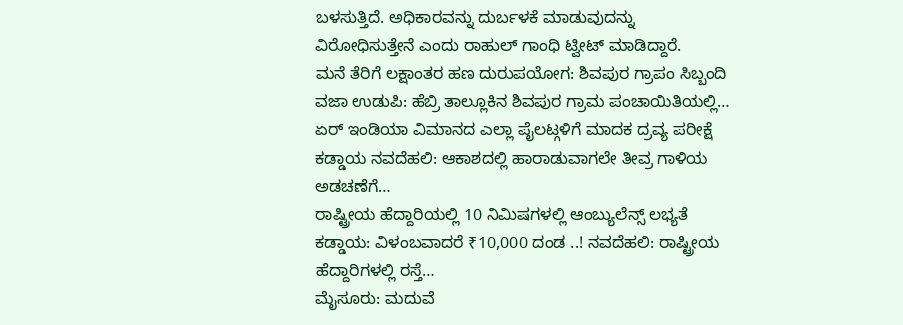ಬಳಸುತ್ತಿದೆ. ಅಧಿಕಾರವನ್ನು ದುರ್ಬಳಕೆ ಮಾಡುವುದನ್ನು ವಿರೋಧಿಸುತ್ತೇನೆ ಎಂದು ರಾಹುಲ್ ಗಾಂಧಿ ಟ್ವೀಟ್ ಮಾಡಿದ್ದಾರೆ.
ಮನೆ ತೆರಿಗೆ ಲಕ್ಷಾಂತರ ಹಣ ದುರುಪಯೋಗ: ಶಿವಪುರ ಗ್ರಾಪಂ ಸಿಬ್ಬಂದಿ ವಜಾ ಉಡುಪಿ: ಹೆಬ್ರಿ ತಾಲ್ಲೂಕಿನ ಶಿವಪುರ ಗ್ರಾಮ ಪಂಚಾಯಿತಿಯಲ್ಲಿ…
ಏರ್ ಇಂಡಿಯಾ ವಿಮಾನದ ಎಲ್ಲಾ ಪೈಲಟ್ಗಳಿಗೆ ಮಾದಕ ದ್ರವ್ಯ ಪರೀಕ್ಷೆ ಕಡ್ಡಾಯ ನವದೆಹಲಿ: ಆಕಾಶದಲ್ಲಿ ಹಾರಾಡುವಾಗಲೇ ತೀವ್ರ ಗಾಳಿಯ ಅಡಚಣೆಗೆ…
ರಾಷ್ಟ್ರೀಯ ಹೆದ್ದಾರಿಯಲ್ಲಿ 10 ನಿಮಿಷಗಳಲ್ಲಿ ಆಂಬ್ಯುಲೆನ್ಸ್ ಲಭ್ಯತೆ ಕಡ್ಡಾಯ: ವಿಳಂಬವಾದರೆ ₹10,000 ದಂಡ ..! ನವದೆಹಲಿ: ರಾಷ್ಟ್ರೀಯ ಹೆದ್ದಾರಿಗಳಲ್ಲಿ ರಸ್ತೆ…
ಮೈಸೂರು: ಮದುವೆ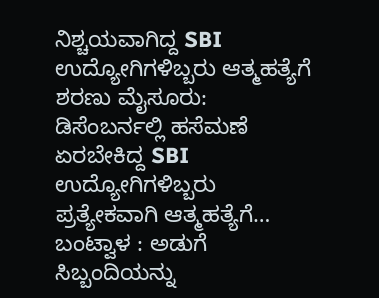ನಿಶ್ಚಯವಾಗಿದ್ದ SBI ಉದ್ಯೋಗಿಗಳಿಬ್ಬರು ಆತ್ಮಹತ್ಯೆಗೆ ಶರಣು ಮೈಸೂರು: ಡಿಸೆಂಬರ್ನಲ್ಲಿ ಹಸೆಮಣೆ ಏರಬೇಕಿದ್ದ SBI ಉದ್ಯೋಗಿಗಳಿಬ್ಬರು ಪ್ರತ್ಯೇಕವಾಗಿ ಆತ್ಮಹತ್ಯೆಗೆ…
ಬಂಟ್ವಾಳ : ಅಡುಗೆ ಸಿಬ್ಬಂದಿಯನ್ನು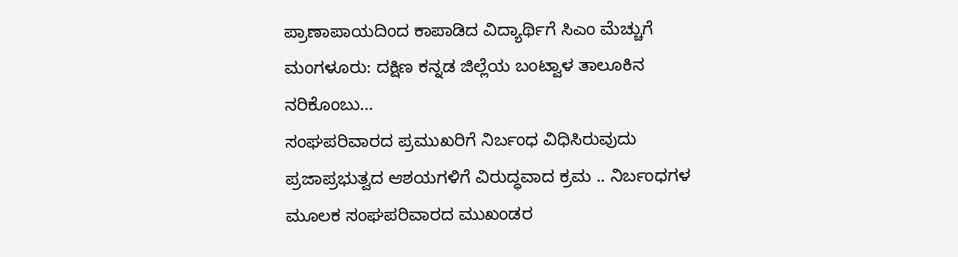ಪ್ರಾಣಾಪಾಯದಿಂದ ಕಾಪಾಡಿದ ವಿದ್ಯಾರ್ಥಿಗೆ ಸಿಎಂ ಮೆಚ್ಚುಗೆ ಮಂಗಳೂರು: ದಕ್ಷಿಣ ಕನ್ನಡ ಜಿಲ್ಲೆಯ ಬಂಟ್ವಾಳ ತಾಲೂಕಿನ ನರಿಕೊಂಬು…
ಸಂಘಪರಿವಾರದ ಪ್ರಮುಖರಿಗೆ ನಿರ್ಬಂಧ ವಿಧಿಸಿರುವುದು ಪ್ರಜಾಪ್ರಭುತ್ವದ ಆಶಯಗಳಿಗೆ ವಿರುದ್ಧವಾದ ಕ್ರಮ .. ನಿರ್ಬಂಧಗಳ ಮೂಲಕ ಸಂಘಪರಿವಾರದ ಮುಖಂಡರ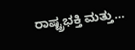ರಾಷ್ಟ್ರಭಕ್ತಿ ಮತ್ತು…